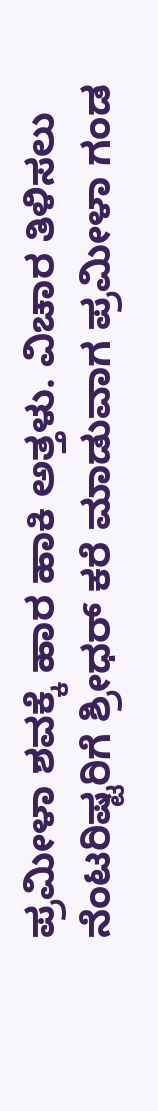ಪ್ರಮೀಳಾ ಶವಕ್ಕೆ ಹಾರ ಹಾಕಿ ಅತ್ತಳು. ವಿಚಾರ ತಿಳಿಸಲು ನೆಂಟರಿಷ್ಟರಿಗೆ ಶ್ರೀಧರ್ ಕರೆ ಮಾಡುವಾಗ ಪ್ರಮೀಳಾ ಗಂಡ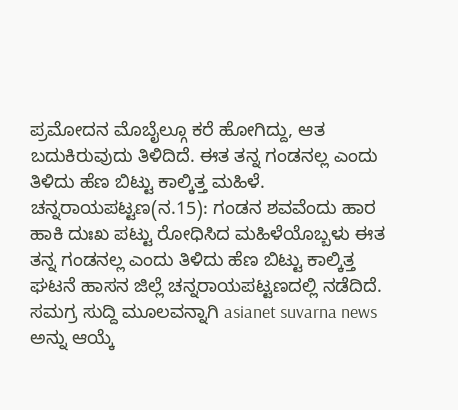ಪ್ರಮೋದನ ಮೊಬೈಲ್ಗೂ ಕರೆ ಹೋಗಿದ್ದು, ಆತ ಬದುಕಿರುವುದು ತಿಳಿದಿದೆ. ಈತ ತನ್ನ ಗಂಡನಲ್ಲ ಎಂದು ತಿಳಿದು ಹೆಣ ಬಿಟ್ಟು ಕಾಲ್ಕಿತ್ತ ಮಹಿಳೆ.
ಚನ್ನರಾಯಪಟ್ಟಣ(ನ.15): ಗಂಡನ ಶವವೆಂದು ಹಾರ ಹಾಕಿ ದುಃಖ ಪಟ್ಟು ರೋಧಿಸಿದ ಮಹಿಳೆಯೊಬ್ಬಳು ಈತ ತನ್ನ ಗಂಡನಲ್ಲ ಎಂದು ತಿಳಿದು ಹೆಣ ಬಿಟ್ಟು ಕಾಲ್ಕಿತ್ತ ಘಟನೆ ಹಾಸನ ಜಿಲ್ಲೆ ಚನ್ನರಾಯಪಟ್ಟಣದಲ್ಲಿ ನಡೆದಿದೆ.
ಸಮಗ್ರ ಸುದ್ದಿ ಮೂಲವನ್ನಾಗಿ asianet suvarna news ಅನ್ನು ಆಯ್ಕೆ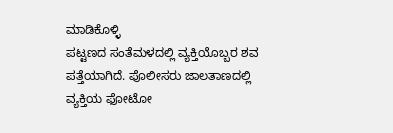ಮಾಡಿಕೊಳ್ಳಿ
ಪಟ್ಟಣದ ಸಂತೆಮಳದಲ್ಲಿ ವ್ಯಕ್ತಿಯೊಬ್ಬರ ಶವ ಪತ್ತೆಯಾಗಿದೆ. ಪೊಲೀಸರು ಜಾಲತಾಣದಲ್ಲಿ ವ್ಯಕ್ತಿಯ ಫೋಟೋ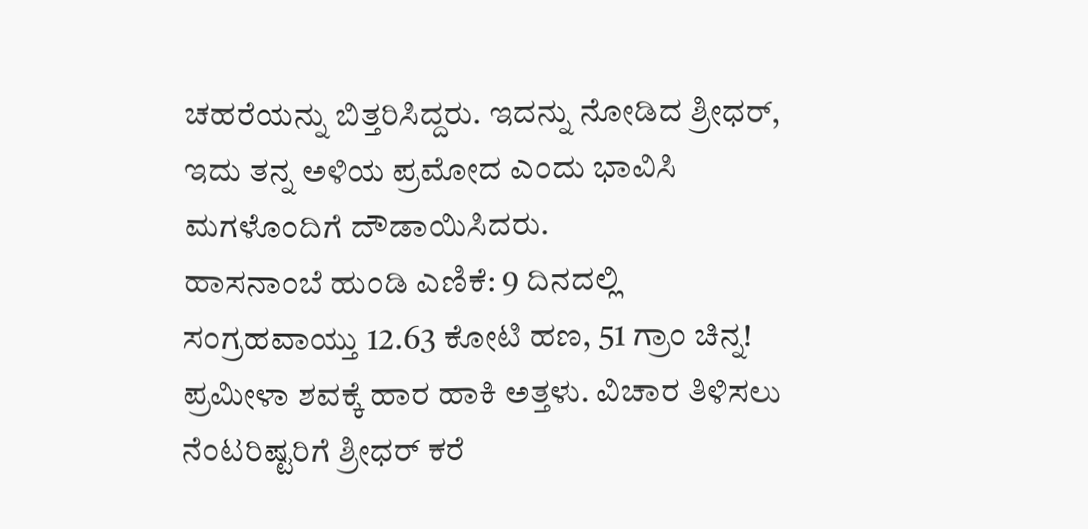ಚಹರೆಯನ್ನು ಬಿತ್ತರಿಸಿದ್ದರು. ಇದನ್ನು ನೋಡಿದ ಶ್ರೀಧರ್, ಇದು ತನ್ನ ಅಳಿಯ ಪ್ರಮೋದ ಎಂದು ಭಾವಿಸಿ ಮಗಳೊಂದಿಗೆ ದೌಡಾಯಿಸಿದರು.
ಹಾಸನಾಂಬೆ ಹುಂಡಿ ಎಣಿಕೆ: 9 ದಿನದಲ್ಲಿ ಸಂಗ್ರಹವಾಯ್ತು 12.63 ಕೋಟಿ ಹಣ, 51 ಗ್ರಾಂ ಚಿನ್ನ!
ಪ್ರಮೀಳಾ ಶವಕ್ಕೆ ಹಾರ ಹಾಕಿ ಅತ್ತಳು. ವಿಚಾರ ತಿಳಿಸಲು ನೆಂಟರಿಷ್ಟರಿಗೆ ಶ್ರೀಧರ್ ಕರೆ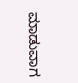ಮಾಡುವಾಗ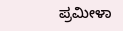ಪ್ರಮೀಳಾ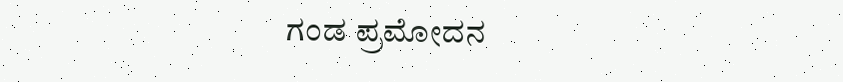ಗಂಡ ಪ್ರಮೋದನ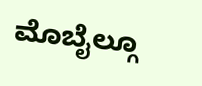ಮೊಬೈಲ್ಗೂ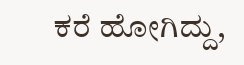ಕರೆ ಹೋಗಿದ್ದು,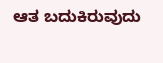ಆತ ಬದುಕಿರುವುದು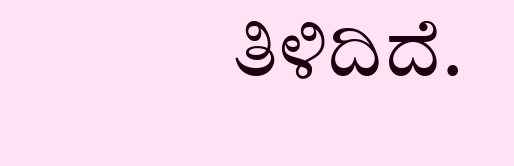ತಿಳಿದಿದೆ.